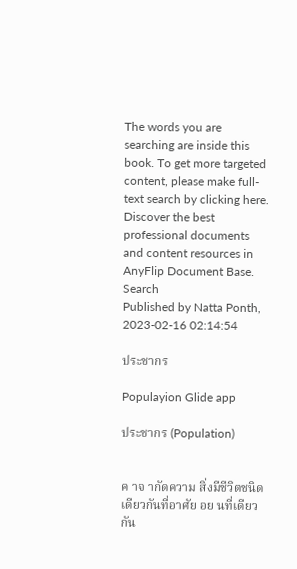The words you are searching are inside this book. To get more targeted content, please make full-text search by clicking here.
Discover the best professional documents and content resources in AnyFlip Document Base.
Search
Published by Natta Ponth, 2023-02-16 02:14:54

ประชากร

Populayion Glide app

ประชากร (Population)


ค าจ ากัดความ สิ่งมีชีวิตชนิดเดียวกันที่อาศัย อย นที่เดียวกัน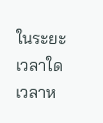ในระยะเวลาใด เวลาห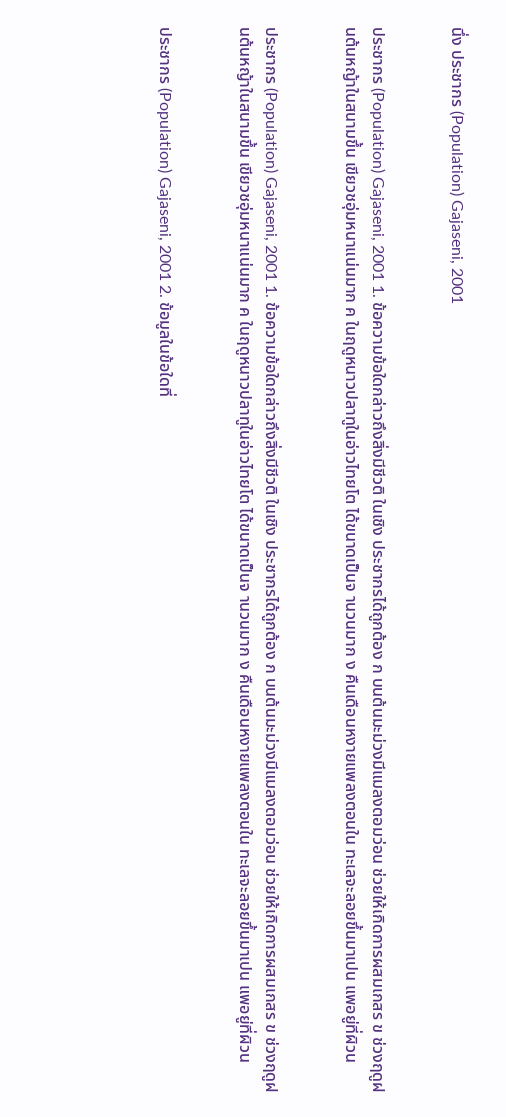นึ่ง ประชากร (Population) Gajaseni, 2001


ประชากร (Population) Gajaseni, 2001 1. ข้อความข้อใดกล่าวถึงสิ่งมีชีวติ ในเชิง ประชากรได้ถูกต้อง ก บนต้นมะม่วงมีแมลงตอมว่อน ช่วยให้เกิดการผสมเกสร ข ช่วงฤดูฝนต้นหญ้าในสนามขึ้น เขียวชอุ่มหนาแน่นมาก ค ในฤดูหนาวปลาทูในอ่าวไทยโต ได้ขนาดเป็นจ านวนมาก ง คืนเดือนหงายแพลงตอนใน ทะเลจะลอยขึ้นมาเปน แพอยู่ที่ผิวน


ประชากร (Population) Gajaseni, 2001 1. ข้อความข้อใดกล่าวถึงสิ่งมีชีวติ ในเชิง ประชากรได้ถูกต้อง ก บนต้นมะม่วงมีแมลงตอมว่อน ช่วยให้เกิดการผสมเกสร ข ช่วงฤดูฝนต้นหญ้าในสนามขึ้น เขียวชอุ่มหนาแน่นมาก ค ในฤดูหนาวปลาทูในอ่าวไทยโต ได้ขนาดเป็นจ านวนมาก ง คืนเดือนหงายแพลงตอนใน ทะเลจะลอยขึ้นมาเปน แพอยู่ที่ผิวน


ประชากร (Population) Gajaseni, 2001 2. ข้อมูลในข้อใดที่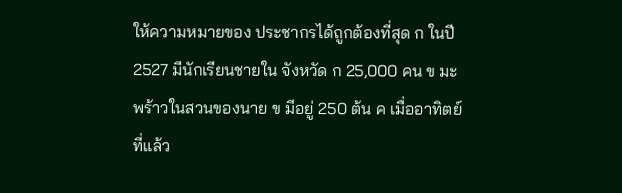ให้ความหมายของ ประชากรได้ถูกต้องที่สุด ก ในปี 2527 มีนักเรียนชายใน จังหวัด ก 25,000 คน ข มะพร้าวในสวนของนาย ข มีอยู่ 250 ต้น ค เมื่ออาทิตย์ที่แล้ว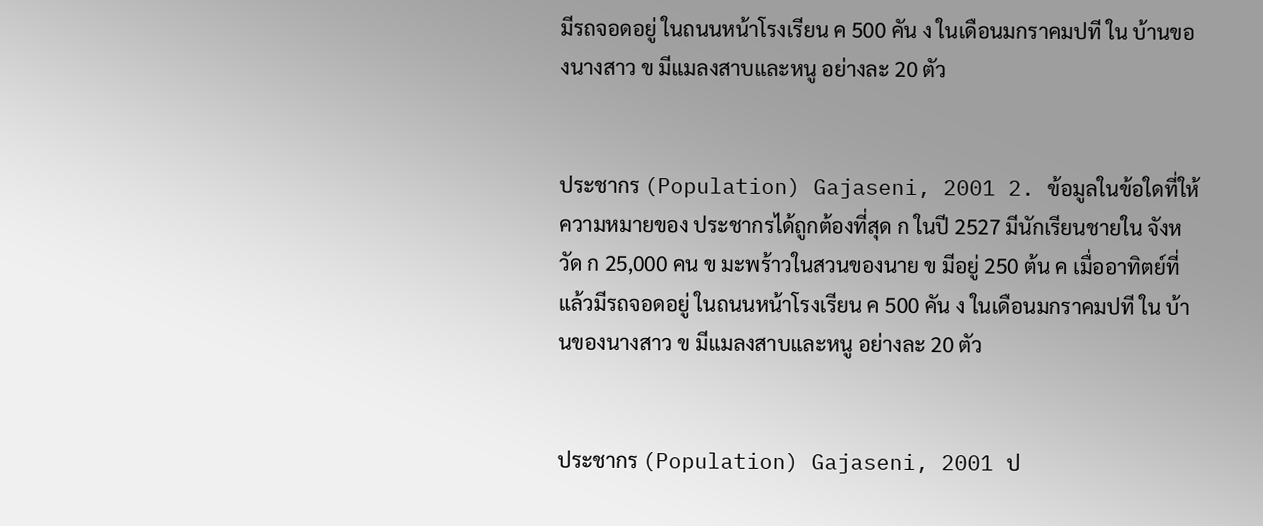มีรถจอดอยู่ ในถนนหน้าโรงเรียน ค 500 คัน ง ในเดือนมกราคมปที ใน บ้านของนางสาว ข มีแมลงสาบและหนู อย่างละ 20 ตัว


ประชากร (Population) Gajaseni, 2001 2. ข้อมูลในข้อใดที่ให้ความหมายของ ประชากรได้ถูกต้องที่สุด ก ในปี 2527 มีนักเรียนชายใน จังหวัด ก 25,000 คน ข มะพร้าวในสวนของนาย ข มีอยู่ 250 ต้น ค เมื่ออาทิตย์ที่แล้วมีรถจอดอยู่ ในถนนหน้าโรงเรียน ค 500 คัน ง ในเดือนมกราคมปที ใน บ้านของนางสาว ข มีแมลงสาบและหนู อย่างละ 20 ตัว


ประชากร (Population) Gajaseni, 2001 ป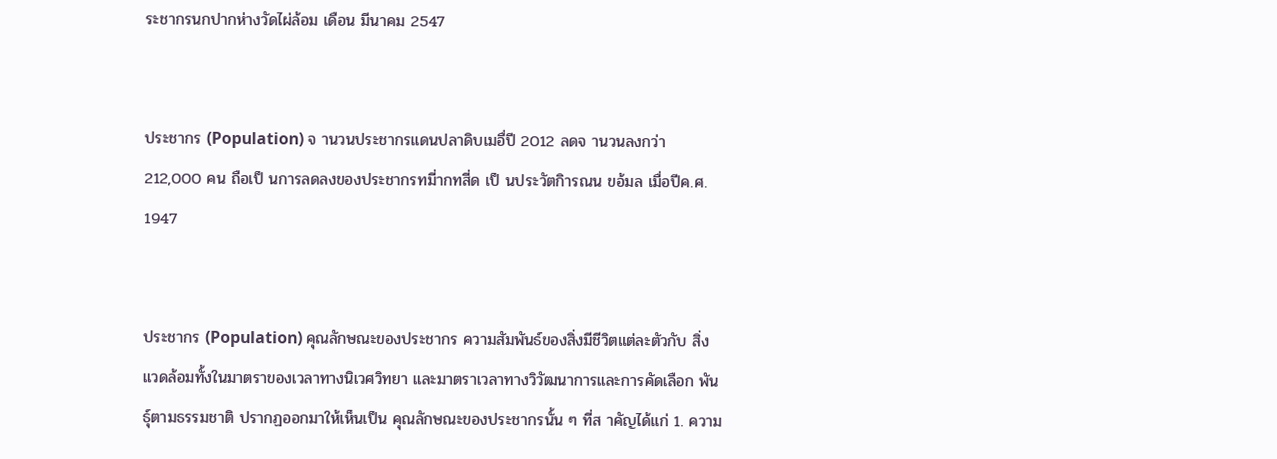ระชากรนกปากห่างวัดไผ่ล้อม เดือน มีนาคม 2547


ประชากร (Population) จ านวนประชากรแดนปลาดิบเมอื่ปี 2012 ลดจ านวนลงกว่า 212,000 คน ถือเป็ นการลดลงของประชากรทมี่ากทสี่ด เป็ นประวัตกิารณน ขอ้มล เมื่อปีค.ศ. 1947


ประชากร (Population) คุณลักษณะของประชากร ความสัมพันธ์ของสิ่งมีชีวิตแต่ละตัวกับ สิ่งแวดล้อมทั้งในมาตราของเวลาทางนิเวศวิทยา และมาตราเวลาทางวิวัฒนาการและการคัดเลือก พันธุ์ตามธรรมชาติ ปรากฏออกมาให้เห็นเป็น คุณลักษณะของประชากรนั้น ๆ ที่ส าคัญได้แก่ 1. ความ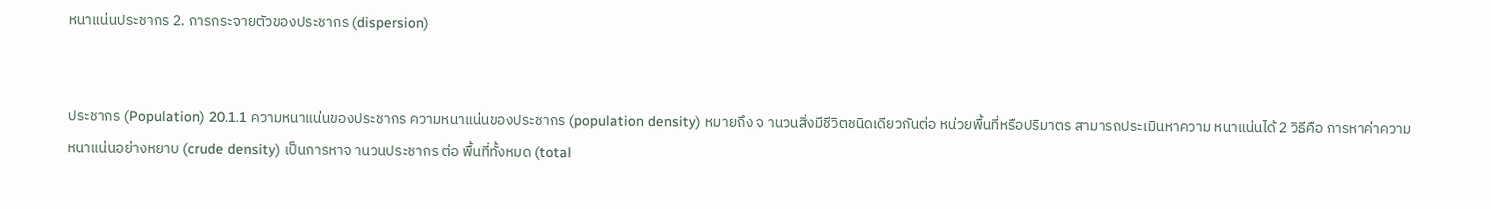หนาแน่นประชากร 2. การกระจายตัวของประชากร (dispersion)


ประชากร (Population) 20.1.1 ความหนาแน่นของประชากร ความหนาแน่นของประชากร (population density) หมายถึง จ านวนสิ่งมีชีวิตชนิดเดียวกันต่อ หน่วยพื้นที่หรือปริมาตร สามารถประเมินหาความ หนาแน่นได้ 2 วิธีคือ การหาค่าความหนาแน่นอย่างหยาบ (crude density) เป็นการหาจ านวนประชากร ต่อ พื้นที่ทั้งหมด (total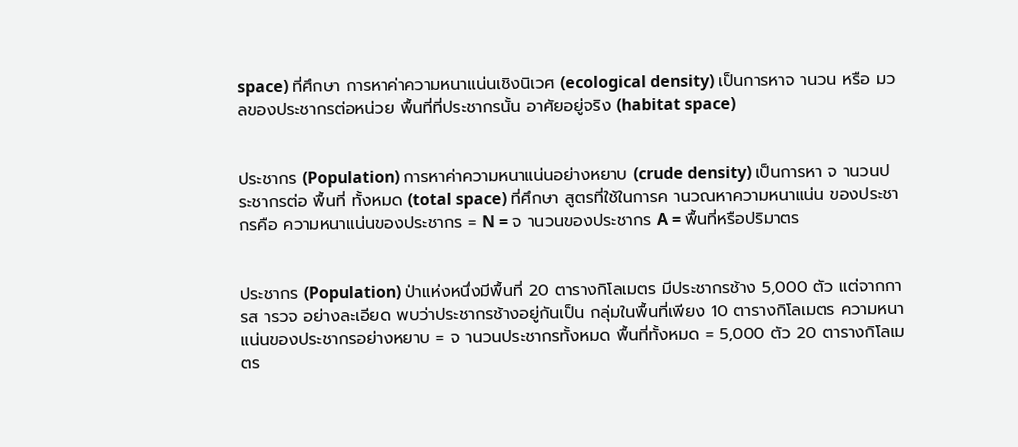space) ที่ศึกษา การหาค่าความหนาแน่นเชิงนิเวศ (ecological density) เป็นการหาจ านวน หรือ มวลของประชากรต่อหน่วย พื้นที่ที่ประชากรนั้น อาศัยอยู่จริง (habitat space)


ประชากร (Population) การหาค่าความหนาแน่นอย่างหยาบ (crude density) เป็นการหา จ านวนประชากรต่อ พื้นที่ ทั้งหมด (total space) ที่ศึกษา สูตรที่ใช้ในการค านวณหาความหนาแน่น ของประชากรคือ ความหนาแน่นของประชากร = N = จ านวนของประชากร A = พื้นที่หรือปริมาตร


ประชากร (Population) ป่าแห่งหนึ่งมีพื้นที่ 20 ตารางกิโลเมตร มีประชากรช้าง 5,000 ตัว แต่จากการส ารวจ อย่างละเอียด พบว่าประชากรช้างอยู่กันเป็น กลุ่มในพื้นที่เพียง 10 ตารางกิโลเมตร ความหนาแน่นของประชากรอย่างหยาบ = จ านวนประชากรทั้งหมด พื้นที่ทั้งหมด = 5,000 ตัว 20 ตารางกิโลเมตร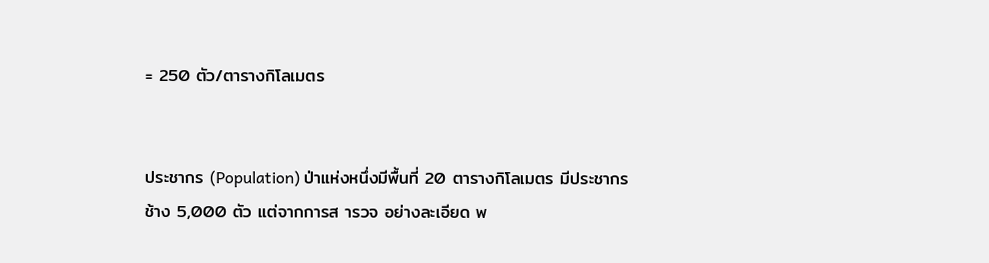= 250 ตัว/ตารางกิโลเมตร


ประชากร (Population) ป่าแห่งหนึ่งมีพื้นที่ 20 ตารางกิโลเมตร มีประชากรช้าง 5,000 ตัว แต่จากการส ารวจ อย่างละเอียด พ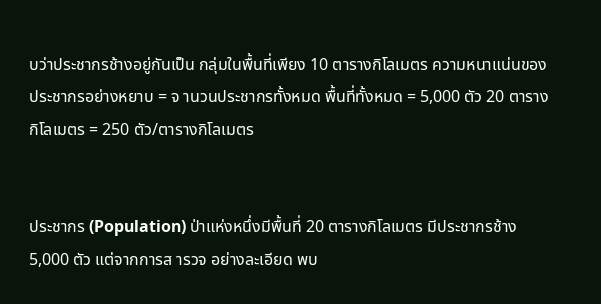บว่าประชากรช้างอยู่กันเป็น กลุ่มในพื้นที่เพียง 10 ตารางกิโลเมตร ความหนาแน่นของประชากรอย่างหยาบ = จ านวนประชากรทั้งหมด พื้นที่ทั้งหมด = 5,000 ตัว 20 ตารางกิโลเมตร = 250 ตัว/ตารางกิโลเมตร


ประชากร (Population) ป่าแห่งหนึ่งมีพื้นที่ 20 ตารางกิโลเมตร มีประชากรช้าง 5,000 ตัว แต่จากการส ารวจ อย่างละเอียด พบ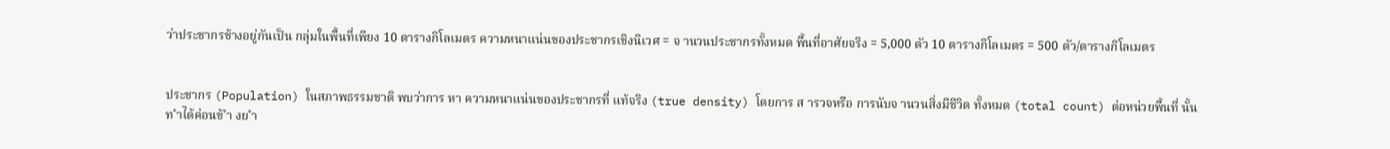ว่าประชากรช้างอยู่กันเป็น กลุ่มในพื้นที่เพียง 10 ตารางกิโลเมตร ความหนาแน่นของประชากรเชิงนิเวศ = จ านวนประชากรทั้งหมด พื้นที่อาศัยจริง = 5,000 ตัว 10 ตารางกิโลเมตร = 500 ตัว/ตารางกิโลเมตร


ประชากร (Population) ในสภาพธรรมชาติ พบว่าการ หา ความหนาแน่นของประชากรที่ แท้จริง (true density) โดยการ ส ารวจหรือ การนับจ านวนสิ่งมีชีวิต ทั้งหมด (total count) ต่อหน่วยพื้นที่ นั้นท ำได้ค่อนข้ ำ งย ำ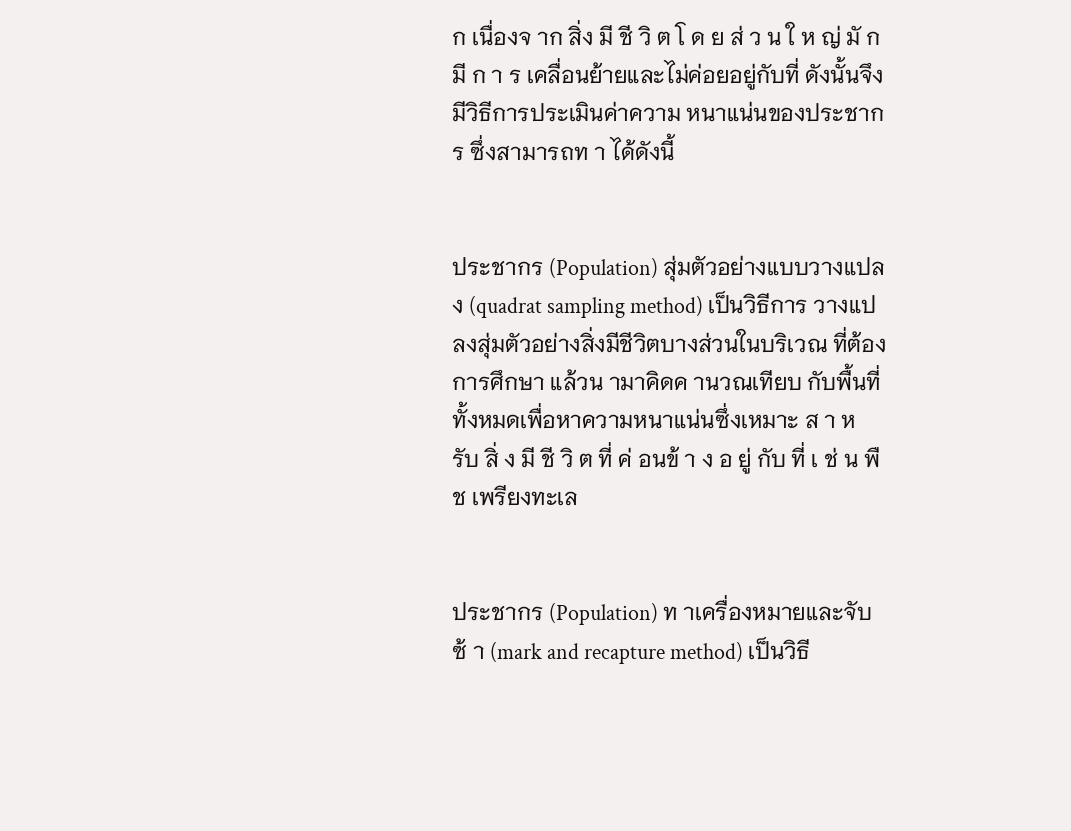ก เนื่องจ าก สิ่ง มี ชี วิ ต โ ด ย ส่ ว น ใ ห ญ่ มั ก มี ก า ร เคลื่อนย้ายและไม่ค่อยอยู่กับที่ ดังนั้นจึงมีวิธีการประเมินค่าความ หนาแน่นของประชากร ซึ่งสามารถท า ได้ดังนี้


ประชากร (Population) สุ่มตัวอย่างแบบวางแปลง (quadrat sampling method) เป็นวิธีการ วางแปลงสุ่มตัวอย่างสิ่งมีชีวิตบางส่วนในบริเวณ ที่ต้องการศึกษา แล้วน ามาคิดค านวณเทียบ กับพื้นที่ทั้งหมดเพื่อหาความหนาแน่นซึ่งเหมาะ ส า ห รับ สิ่ ง มี ชี วิ ต ที่ ค่ อนข้ า ง อ ยู่ กับ ที่ เ ช่ น พืช เพรียงทะเล


ประชากร (Population) ท าเครื่องหมายและจับซ้ า (mark and recapture method) เป็นวิธี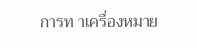การท าเครื่องหมาย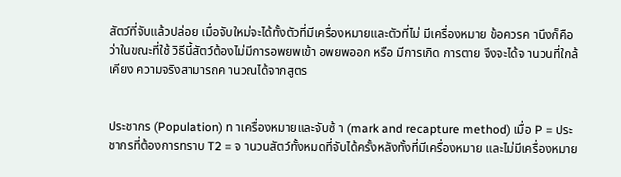สัตว์ที่จับแล้วปล่อย เมื่อจับใหม่จะได้ทั้งตัวที่มีเครื่องหมายและตัวที่ไม่ มีเครื่องหมาย ข้อควรค านึงก็คือว่าในขณะที่ใช้ วิธีนี้สัตว์ต้องไม่มีการอพยพเข้า อพยพออก หรือ มีการเกิด การตาย จึงจะได้จ านวนที่ใกล้เคียง ความจริงสามารถค านวณได้จากสูตร


ประชากร (Population) ท าเครื่องหมายและจับซ้ า (mark and recapture method) เมื่อ P = ประชากรที่ต้องการทราบ T2 = จ านวนสัตว์ทั้งหมดที่จับได้ครั้งหลังทั้งที่มีเครื่องหมาย และไม่มีเครื่องหมาย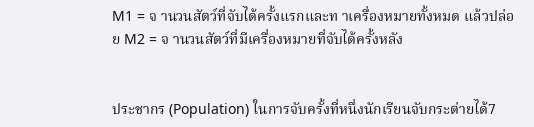M1 = จ านวนสัตว์ที่จับได้ครั้งแรกและท าเครื่องหมายทั้งหมด แล้วปล่อย M2 = จ านวนสัตว์ที่มีเครื่องหมายที่จับได้ครั้งหลัง


ประชากร (Population) ในการจับครั้งที่หนึ่งนักเรียนจับกระต่ายได้7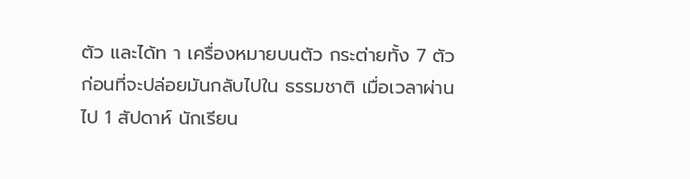ตัว และได้ท า เครื่องหมายบนตัว กระต่ายทั้ง 7 ตัว ก่อนที่จะปล่อยมันกลับไปใน ธรรมชาติ เมื่อเวลาผ่านไป 1 สัปดาห์ นักเรียน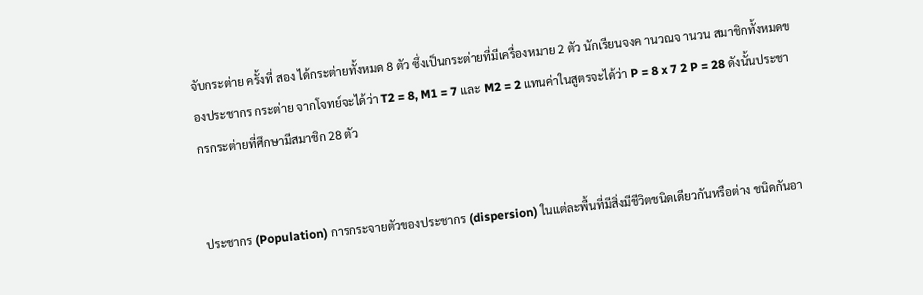จับกระต่าย ครั้งที่ สอง ได้กระต่ายทั้งหมด 8 ตัว ซึ่งเป็นกระต่ายที่มีเครื่องหมาย 2 ตัว นักเรียนจงค านวณจ านวน สมาชิกทั้งหมดของประชากร กระต่าย จากโจทย์จะได้ว่า T2 = 8, M1 = 7 และ M2 = 2 แทนค่าในสูตรจะได้ว่า P = 8 x 7 2 P = 28 ดังนั้นประชากรกระต่ายที่ศึกษามีสมาชิก 28 ตัว


ประชากร (Population) การกระจายตัวของประชากร (dispersion) ในแต่ละพื้นที่มีสิ่งมีชีวิตชนิดเดียวกันหรือต่าง ชนิดกันอา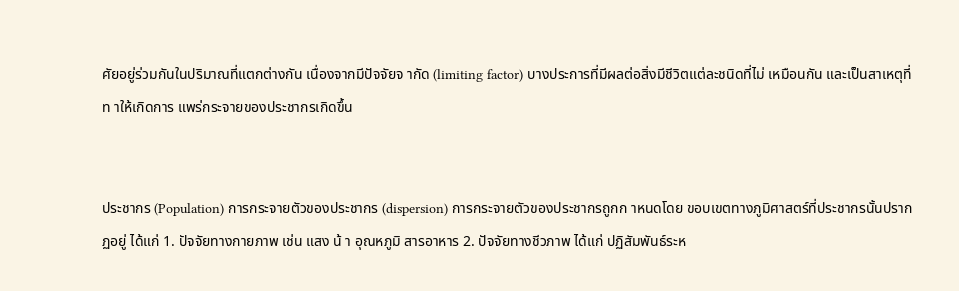ศัยอยู่ร่วมกันในปริมาณที่แตกต่างกัน เนื่องจากมีปัจจัยจ ากัด (limiting factor) บางประการที่มีผลต่อสิ่งมีชีวิตแต่ละชนิดที่ไม่ เหมือนกัน และเป็นสาเหตุที่ท าให้เกิดการ แพร่กระจายของประชากรเกิดขึ้น


ประชากร (Population) การกระจายตัวของประชากร (dispersion) การกระจายตัวของประชากรถูกก าหนดโดย ขอบเขตทางภูมิศาสตร์ที่ประชากรนั้นปรากฏอยู่ ได้แก่ 1. ปัจจัยทางกายภาพ เช่น แสง น้ า อุณหภูมิ สารอาหาร 2. ปัจจัยทางชีวภาพ ได้แก่ ปฏิสัมพันธ์ระห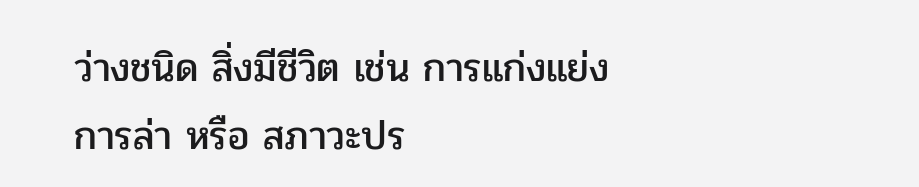ว่างชนิด สิ่งมีชีวิต เช่น การแก่งแย่ง การล่า หรือ สภาวะปร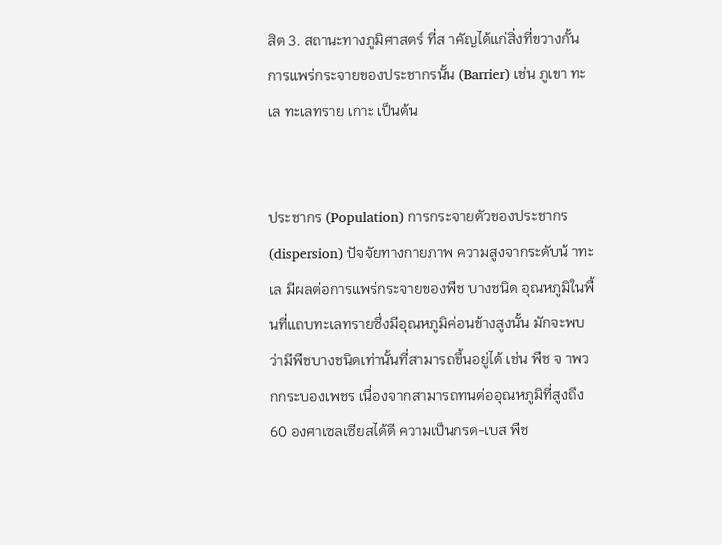สิต 3. สถานะทางภูมิศาสตร์ ที่ส าคัญได้แก่สิ่งที่ขวางกั้น การแพร่กระจายของประชากรนั้น (Barrier) เช่น ภูเขา ทะเล ทะเลทราย เกาะ เป็นต้น


ประชากร (Population) การกระจายตัวของประชากร (dispersion) ปัจจัยทางกายภาพ ความสูงจากระดับน้ าทะเล มีผลต่อการแพร่กระจายของพืช บางชนิด อุณหภูมิในพื้นที่แถบทะเลทรายซึ่งมีอุณหภูมิค่อนข้างสูงนั้น มักจะพบว่ามีพืชบางชนิดเท่านั้นที่สามารถขึ้นอยู่ได้ เช่น พืช จ าพวกกระบองเพชร เนื่องจากสามารถทนต่ออุณหภูมิที่สูงถึง 60 องศาเซลเซียสได้ดี ความเป็นกรด-เบส พืช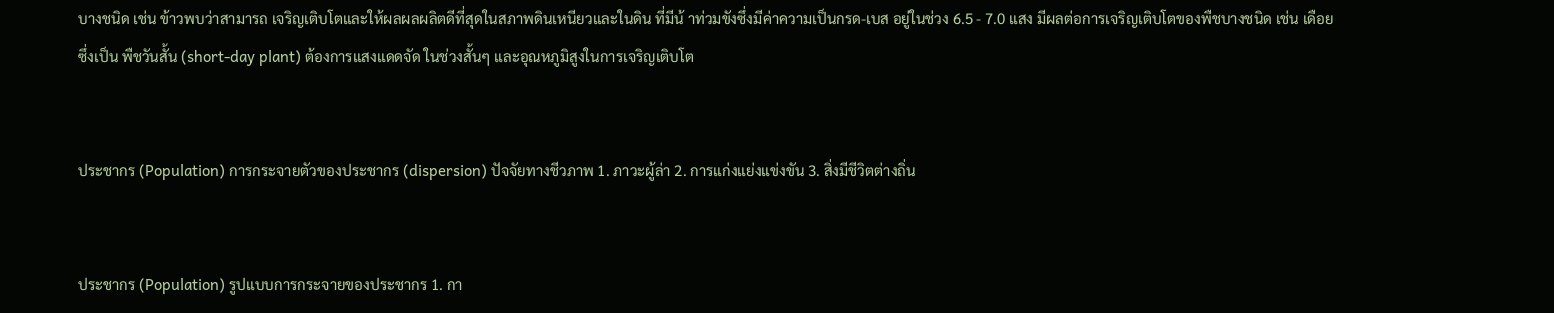บางชนิด เช่น ข้าวพบว่าสามารถ เจริญเติบโตและให้ผลผลผลิตดีที่สุดในสภาพดินเหนียวและในดิน ที่มีน้ าท่วมขังซึ่งมีค่าความเป็นกรด-เบส อยู่ในช่วง 6.5 - 7.0 แสง มีผลต่อการเจริญเติบโตของพืชบางชนิด เช่น เดือย ซึ่งเป็น พืชวันสั้น (short-day plant) ต้องการแสงแดดจัด ในช่วงสั้นๆ และอุณหภูมิสูงในการเจริญเติบโต


ประชากร (Population) การกระจายตัวของประชากร (dispersion) ปัจจัยทางชีวภาพ 1. ภาวะผู้ล่า 2. การแก่งแย่งแข่งขัน 3. สิ่งมีชีวิตต่างถิ่น


ประชากร (Population) รูปแบบการกระจายของประชากร 1. กา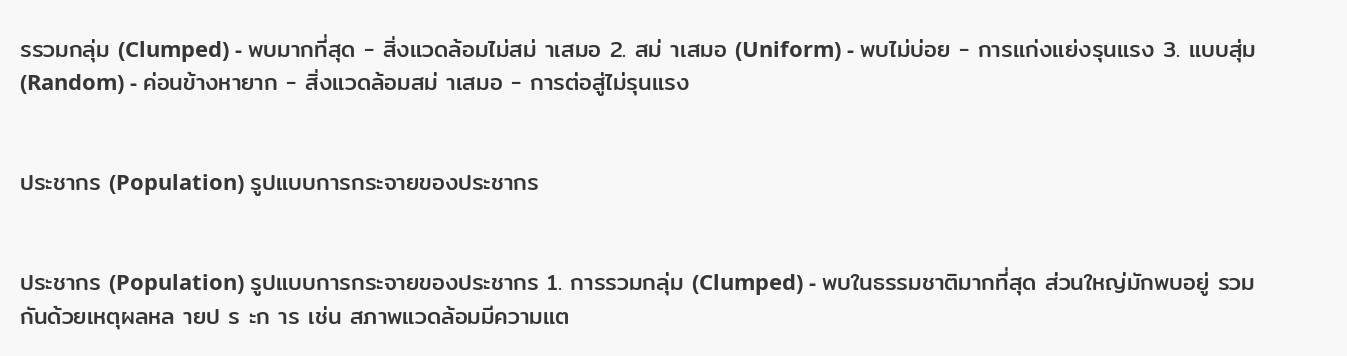รรวมกลุ่ม (Clumped) - พบมากที่สุด - สิ่งแวดล้อมไม่สม่ าเสมอ 2. สม่ าเสมอ (Uniform) - พบไม่บ่อย - การแก่งแย่งรุนแรง 3. แบบสุ่ม (Random) - ค่อนข้างหายาก - สิ่งแวดล้อมสม่ าเสมอ - การต่อสู่ไม่รุนแรง


ประชากร (Population) รูปแบบการกระจายของประชากร


ประชากร (Population) รูปแบบการกระจายของประชากร 1. การรวมกลุ่ม (Clumped) - พบในธรรมชาติมากที่สุด ส่วนใหญ่มักพบอยู่ รวมกันด้วยเหตุผลหล ายป ร ะก าร เช่น สภาพแวดล้อมมีความแต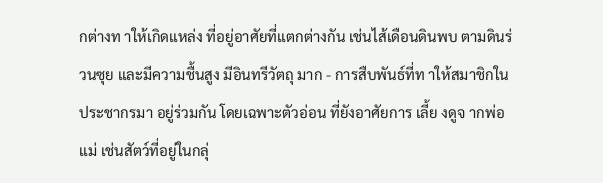กต่างท าให้เกิดแหล่ง ที่อยู่อาศัยที่แตกต่างกัน เช่นไส้เดือนดินพบ ตามดินร่วนซุย และมีความชื้นสูง มีอินทรีวัตถุ มาก - การสืบพันธ์ที่ท าให้สมาชิกในประชากรมา อยู่ร่วมกัน โดยเฉพาะตัวอ่อน ที่ยังอาศัยการ เลี้ย งดูจ ากพ่อแม่ เช่นสัตว์ที่อยู่ในกลุ่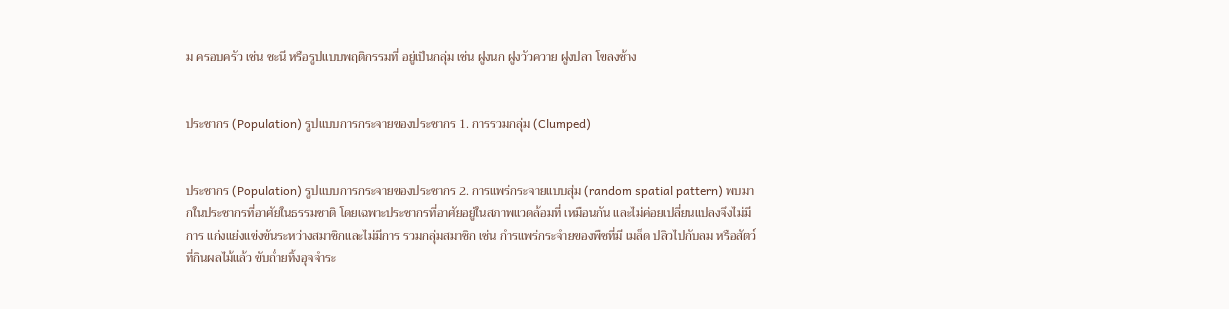ม ครอบครัว เช่น ชะนี หรือรูปแบบพฤติกรรมที่ อยู่เป็นกลุ่ม เช่น ฝูงนก ฝูงวัวควาย ฝูงปลา โขลงช้าง


ประชากร (Population) รูปแบบการกระจายของประชากร 1. การรวมกลุ่ม (Clumped)


ประชากร (Population) รูปแบบการกระจายของประชากร 2. การแพร่กระจายแบบสุ่ม (random spatial pattern) พบมากในประชากรที่อาศัยในธรรมชาติ โดยเฉพาะประชากรที่อาศัยอยู่ในสภาพแวดล้อมที่ เหมือนกัน และไม่ค่อยเปลี่ยนแปลงจึงไม่มีการ แก่งแย่งแข่งขันระหว่างสมาชิกและไม่มีการ รวมกลุ่มสมาชิก เช่น กำรแพร่กระจำยของพืชที่มี เมล็ด ปลิวไปกับลม หรือสัตว์ที่กินผลไม้แล้ว ขับถ่ำยทิ้งอุจจำระ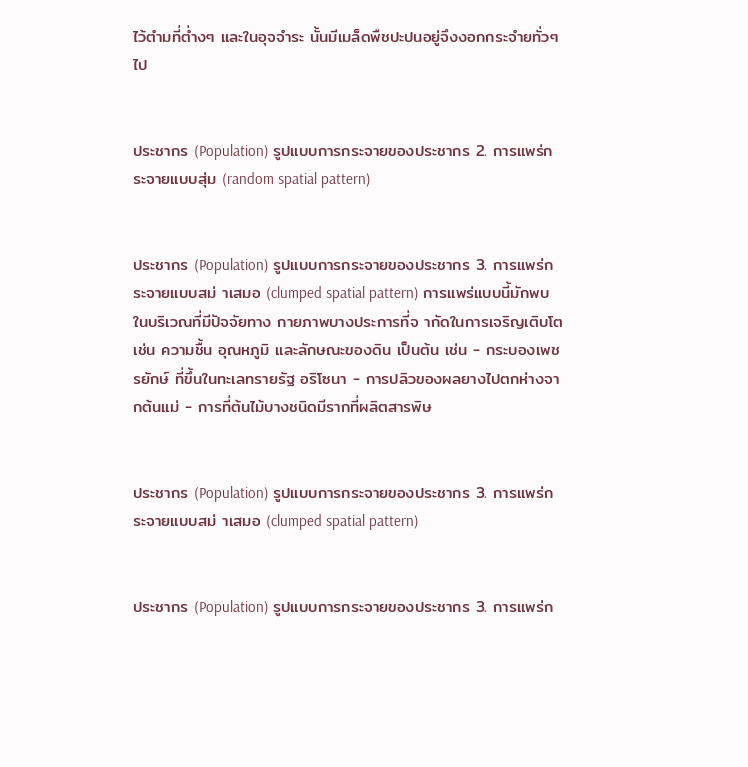ไว้ตำมที่ต่ำงๆ และในอุจจำระ นั้นมีเมล็ดพืชปะปนอยู่จึงงอกกระจำยทั่วๆไป


ประชากร (Population) รูปแบบการกระจายของประชากร 2. การแพร่กระจายแบบสุ่ม (random spatial pattern)


ประชากร (Population) รูปแบบการกระจายของประชากร 3. การแพร่กระจายแบบสม่ าเสมอ (clumped spatial pattern) การแพร่แบบนี้มักพบในบริเวณที่มีปัจจัยทาง กายภาพบางประการที่จ ากัดในการเจริญเติบโต เช่น ความชื้น อุณหภูมิ และลักษณะของดิน เป็นต้น เช่น - กระบองเพชรยักษ์ ที่ขึ้นในทะเลทรายรัฐ อริโซนา - การปลิวของผลยางไปตกห่างจากต้นแม่ - การที่ต้นไม้บางชนิดมีรากที่ผลิตสารพิษ


ประชากร (Population) รูปแบบการกระจายของประชากร 3. การแพร่กระจายแบบสม่ าเสมอ (clumped spatial pattern)


ประชากร (Population) รูปแบบการกระจายของประชากร 3. การแพร่ก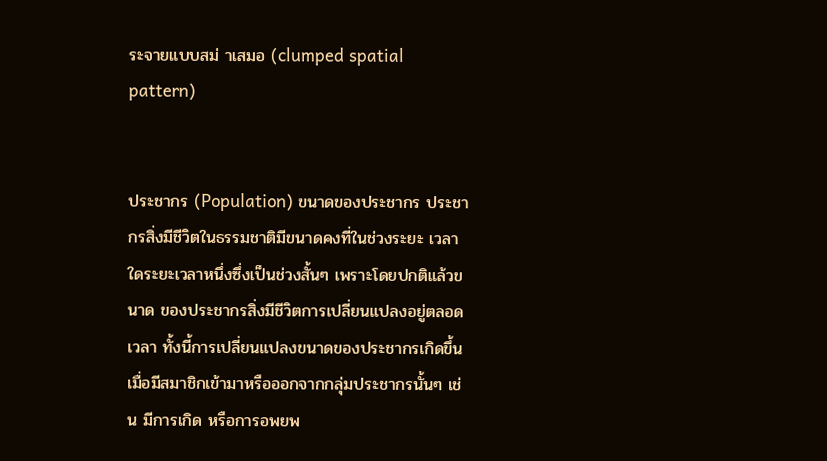ระจายแบบสม่ าเสมอ (clumped spatial pattern)


ประชากร (Population) ขนาดของประชากร ประชากรสิ่งมีชีวิตในธรรมชาติมีขนาดคงที่ในช่วงระยะ เวลาใดระยะเวลาหนึ่งซึ่งเป็นช่วงสั้นๆ เพราะโดยปกติแล้วขนาด ของประชากรสิ่งมีชีวิตการเปลี่ยนแปลงอยู่ตลอดเวลา ทั้งนี้การเปลี่ยนแปลงขนาดของประชากรเกิดขึ้น เมื่อมีสมาชิกเข้ามาหรือออกจากกลุ่มประชากรนั้นๆ เช่น มีการเกิด หรือการอพยพ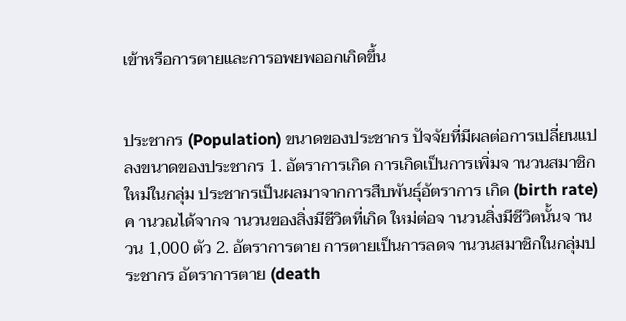เข้าหรือการตายและการอพยพออกเกิดขึ้น


ประชากร (Population) ขนาดของประชากร ปัจจัยที่มีผลต่อการเปลี่ยนแปลงขนาดของประชากร 1. อัตราการเกิด การเกิดเป็นการเพิ่มจ านวนสมาชิกใหม่ในกลุ่ม ประชากรเป็นผลมาจากการสืบพันธุ์อัตราการ เกิด (birth rate) ค านวณได้จากจ านวนของสิ่งมีชีวิตที่เกิด ใหม่ต่อจ านวนสิ่งมีชีวิตนั้นจ านวน 1,000 ตัว 2. อัตราการตาย การตายเป็นการลดจ านวนสมาชิกในกลุ่มประชากร อัตราการตาย (death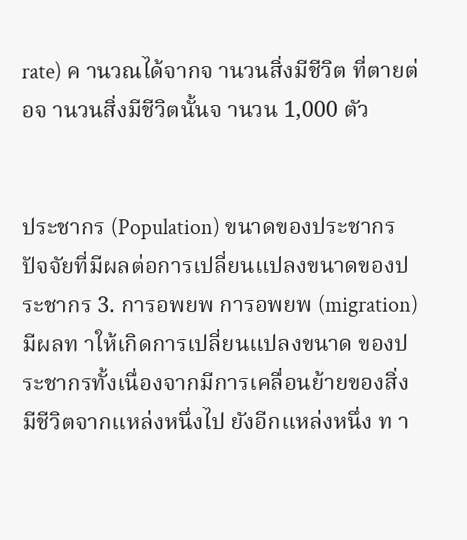rate) ค านวณได้จากจ านวนสิ่งมีชีวิต ที่ตายต่อจ านวนสิ่งมีชีวิตนั้นจ านวน 1,000 ตัว


ประชากร (Population) ขนาดของประชากร ปัจจัยที่มีผลต่อการเปลี่ยนแปลงขนาดของประชากร 3. การอพยพ การอพยพ (migration) มีผลท าให้เกิดการเปลี่ยนแปลงขนาด ของประชากรทั้งเนื่องจากมีการเคลื่อนย้ายของสิ่งมีชีวิตจากแหล่งหนึ่งไป ยังอีกแหล่งหนึ่ง ท า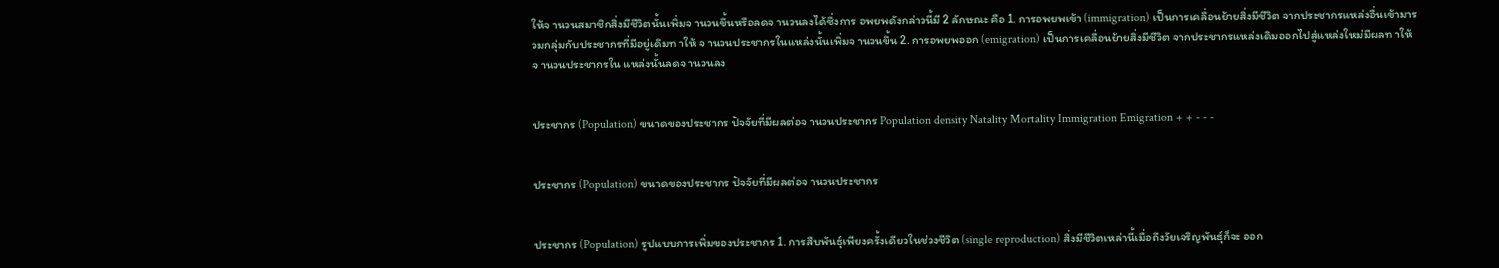ให้จ านวนสมาชิกสิ่งมีชีวิตนั้นเพิ่มจ านวนขึ้นหรือลดจ านวนลงได้ซึ่งการ อพยพดังกล่าวนี้มี 2 ลักษณะ คือ 1. การอพยพเข้า (immigration) เป็นการเคลื่อนย้ายสิ่งมีชีวิต จากประชากรแหล่งอื่นเข้ามารวมกลุ่มกับประชากรที่มีอยู่เดิมท าให้ จ านวนประชากรในแหล่งนั้นเพิ่มจ านวนขึ้น 2. การอพยพออก (emigration) เป็นการเคลื่อนย้ายสิ่งมีชีวิต จากประชากรแหล่งเดิมออกไปสู่แหล่งใหม่มีผลท าให้จ านวนประชากรใน แหล่งนั้นลดจ านวนลง


ประชากร (Population) ขนาดของประชากร ปัจจัยที่มีผลต่อจ านวนประชากร Population density Natality Mortality Immigration Emigration + + - - -


ประชากร (Population) ขนาดของประชากร ปัจจัยที่มีผลต่อจ านวนประชากร


ประชากร (Population) รูปแบบการเพิ่มของประชากร 1. การสืบพันธุ์เพียงครั้งเดียวในช่วงชีวิต (single reproduction) สิ่งมีชีวิตเหล่านี้เมื่อถึงวัยเจริญพันธุ์ก็จะ ออก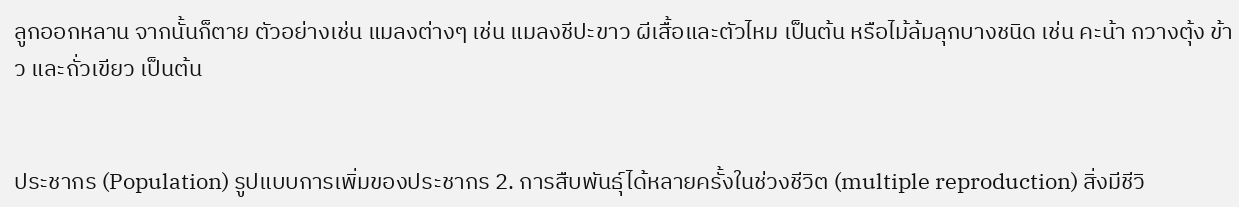ลูกออกหลาน จากนั้นก็ตาย ตัวอย่างเช่น แมลงต่างๆ เช่น แมลงชีปะขาว ผีเสื้อและตัวไหม เป็นต้น หรือไม้ล้มลุกบางชนิด เช่น คะน้า กวางตุ้ง ข้าว และถั่วเขียว เป็นต้น


ประชากร (Population) รูปแบบการเพิ่มของประชากร 2. การสืบพันธุ์ได้หลายครั้งในช่วงชีวิต (multiple reproduction) สิ่งมีชีวิ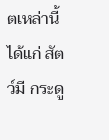ตเหล่านี้ ได้แก่ สัตว์มี กระดู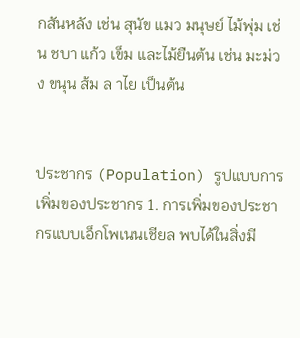กสันหลัง เช่น สุนัข แมว มนุษย์ ไม้พุ่ม เช่น ชบา แก้ว เข็ม และไม้ยืนต้น เช่น มะม่วง ขนุน ส้ม ล าไย เป็นต้น


ประชากร (Population) รูปแบบการเพิ่มของประชากร 1. การเพิ่มของประชากรแบบเอ็กโพเนนเชียล พบได้ในสิ่งมี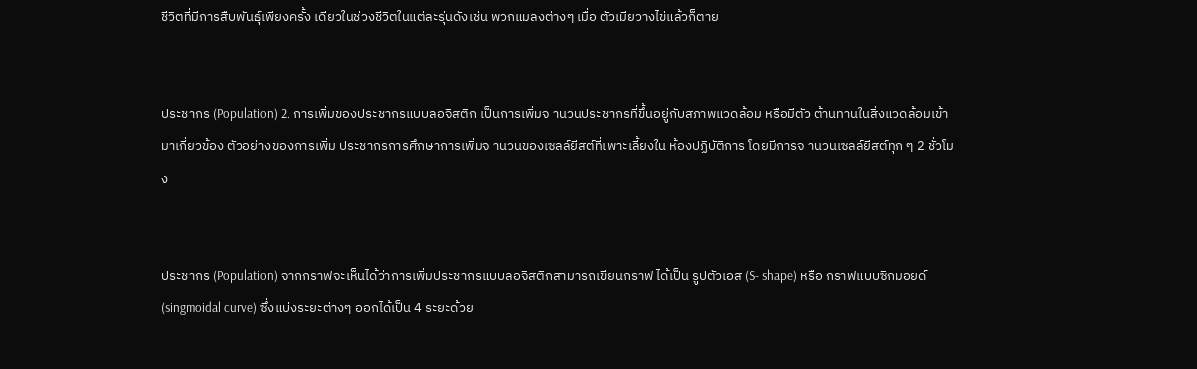ชีวิตที่มีการสืบพันธุ์เพียงครั้ง เดียวในช่วงชีวิตในแต่ละรุ่นดังเช่น พวกแมลงต่างๆ เมื่อ ตัวเมียวางไข่แล้วก็ตาย


ประชากร (Population) 2. การเพิ่มของประชากรแบบลอจิสติก เป็นการเพิ่มจ านวนประชากรที่ขึ้นอยู่กับสภาพแวดล้อม หรือมีตัว ต้านทานในสิ่งแวดล้อมเข้ามาเกี่ยวข้อง ตัวอย่างของการเพิ่ม ประชากรการศึกษาการเพิ่มจ านวนของเซลล์ยีสต์ที่เพาะเลี้ยงใน ห้องปฏิบัติการ โดยมีการจ านวนเซลล์ยีสต์ทุก ๆ 2 ชั่วโมง


ประชากร (Population) จากกราฟจะเห็นได้ว่าการเพิ่มประชากรแบบลอจิสติกสามารถเขียนกราฟ ได้เป็น รูปตัวเอส (S- shape) หรือ กราฟแบบซิกมอยด์(singmoidal curve) ซึ่งแบ่งระยะต่างๆ ออกได้เป็น 4 ระยะด้วย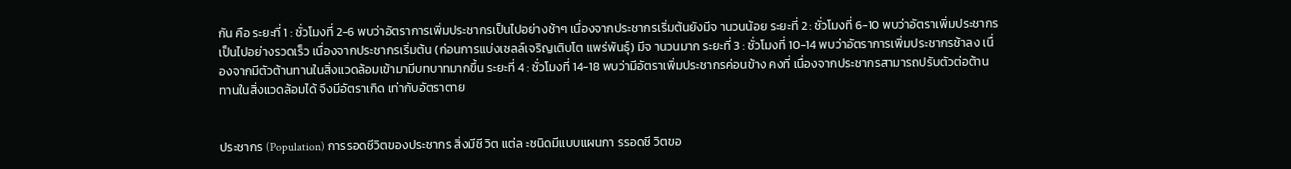กัน คือ ระยะที่ 1 : ชั่วโมงที่ 2-6 พบว่าอัตราการเพิ่มประชากรเป็นไปอย่างช้าๆ เนื่องจากประชากรเริ่มต้นยังมีจ านวนน้อย ระยะที่ 2 : ชั่วโมงที่ 6-10 พบว่าอัตราเพิ่มประชากรเป็นไปอย่างรวดเร็ว เนื่องจากประชากรเริ่มต้น (ก่อนการแบ่งเซลล์เจริญเติบโต แพร่พันธุ์) มีจ านวนมาก ระยะที่ 3 : ชั่วโมงที่ 10-14 พบว่าอัตราการเพิ่มประชากรช้าลง เนื่องจากมีตัวต้านทานในสิ่งแวดล้อมเข้ามามีบทบาทมากขึ้น ระยะที่ 4 : ชั่วโมงที่ 14-18 พบว่ามีอัตราเพิ่มประชากรค่อนข้าง คงที่ เนื่องจากประชากรสามารถปรับตัวต่อต้านทานในสิ่งแวดล้อมได้ จึงมีอัตราเกิด เท่ากับอัตราตาย


ประชากร (Population) การรอดชีวิตของประชากร สิ่งมีชี วิต แต่ล ะชนิดมีแบบแผนกา รรอดชี วิตขอ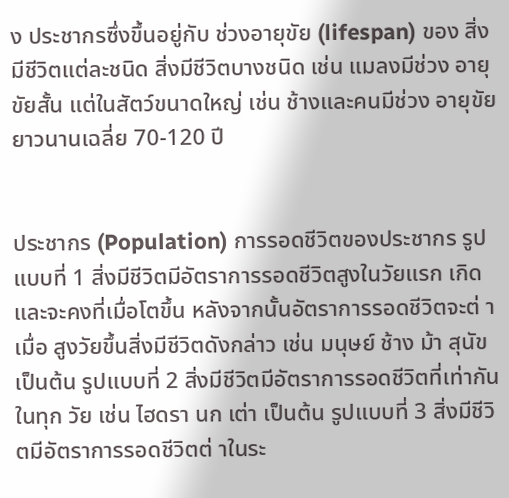ง ประชากรซึ่งขึ้นอยู่กับ ช่วงอายุขัย (lifespan) ของ สิ่งมีชีวิตแต่ละชนิด สิ่งมีชีวิตบางชนิด เช่น แมลงมีช่วง อายุขัยสั้น แต่ในสัตว์ขนาดใหญ่ เช่น ช้างและคนมีช่วง อายุขัยยาวนานเฉลี่ย 70-120 ปี


ประชากร (Population) การรอดชีวิตของประชากร รูปแบบที่ 1 สิ่งมีชีวิตมีอัตราการรอดชีวิตสูงในวัยแรก เกิดและจะคงที่เมื่อโตขึ้น หลังจากนั้นอัตราการรอดชีวิตจะต่ าเมื่อ สูงวัยขึ้นสิ่งมีชีวิตดังกล่าว เช่น มนุษย์ ช้าง ม้า สุนัข เป็นต้น รูปแบบที่ 2 สิ่งมีชีวิตมีอัตราการรอดชีวิตที่เท่ากันในทุก วัย เช่น ไฮดรา นก เต่า เป็นต้น รูปแบบที่ 3 สิ่งมีชีวิตมีอัตราการรอดชีวิตต่ าในระ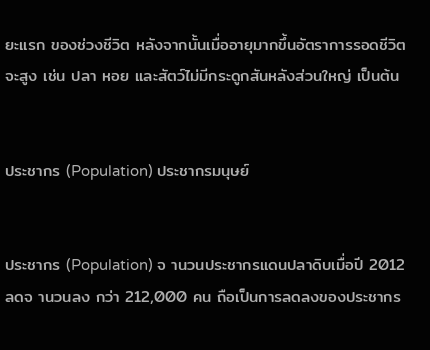ยะแรก ของช่วงชีวิต หลังจากนั้นเมื่ออายุมากขึ้นอัตราการรอดชีวิตจะสูง เช่น ปลา หอย และสัตว์ไม่มีกระดูกสันหลังส่วนใหญ่ เป็นต้น


ประชากร (Population) ประชากรมนุษย์


ประชากร (Population) จ านวนประชากรแดนปลาดิบเมื่อปี 2012 ลดจ านวนลง กว่า 212,000 คน ถือเป็นการลดลงของประชากร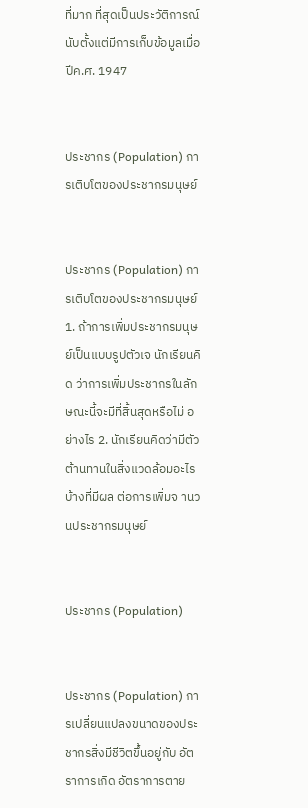ที่มาก ที่สุดเป็นประวัติการณ์นับตั้งแต่มีการเก็บข้อมูลเมื่อ ปีค.ศ. 1947


ประชากร (Population) การเติบโตของประชากรมนุษย์


ประชากร (Population) การเติบโตของประชากรมนุษย์ 1. ถ้าการเพิ่มประชากรมนุษย์เป็นแบบรูปตัวเจ นักเรียนคิด ว่าการเพิ่มประชากรในลักษณะนี้จะมีที่สิ้นสุดหรือไม่ อย่างไร 2. นักเรียนคิดว่ามีตัวต้านทานในสิ่งแวดล้อมอะไรบ้างที่มีผล ต่อการเพิ่มจ านวนประชากรมนุษย์


ประชากร (Population)


ประชากร (Population) การเปลี่ยนแปลงขนาดของประชากรสิ่งมีชีวิตขึ้นอยู่กับ อัตราการเกิด อัตราการตาย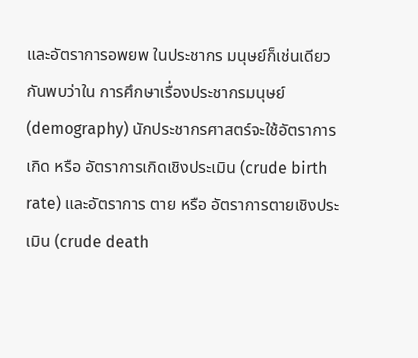และอัตราการอพยพ ในประชากร มนุษย์ก็เช่นเดียวกันพบว่าใน การศึกษาเรื่องประชากรมนุษย์ (demography) นักประชากรศาสตร์จะใช้อัตราการเกิด หรือ อัตราการเกิดเชิงประเมิน (crude birth rate) และอัตราการ ตาย หรือ อัตราการตายเชิงประเมิน (crude death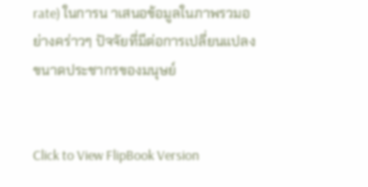rate) ในการน าเสนอข้อมูลในภาพรวมอย่างคร่าวๆ ปัจจัยที่มีต่อการเปลี่ยนแปลงขนาดประชากรของมนุษย์


Click to View FlipBook Version